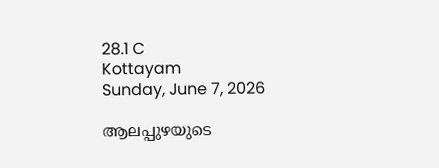28.1 C
Kottayam
Sunday, June 7, 2026

ആലപ്പുഴയുടെ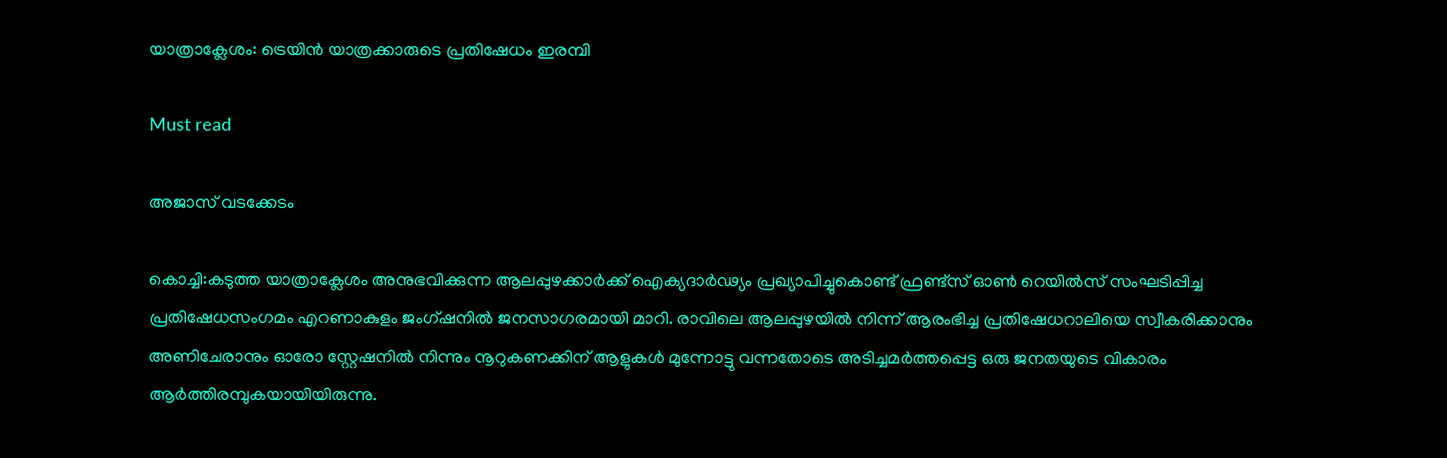യാത്രാക്ലേശം: ട്രെയിൻ യാത്രക്കാരുടെ പ്രതിഷേധം ഇരമ്പി

Must read

അജാസ് വടക്കേടം

കൊച്ചി:കടുത്ത യാത്രാക്ലേശം അനുഭവിക്കുന്ന ആലപ്പുഴക്കാർക്ക് ഐക്യദാർഢ്യം പ്രഖ്യാപിച്ചുകൊണ്ട് ഫ്രണ്ട്‌സ് ഓൺ റെയിൽസ് സംഘടിപ്പിച്ച പ്രതിഷേധസംഗമം എറണാകുളം ജംഗ്ഷനിൽ ജനസാഗരമായി മാറി. രാവിലെ ആലപ്പുഴയിൽ നിന്ന് ആരംഭിച്ച പ്രതിഷേധറാലിയെ സ്വീകരിക്കാനും അണിചേരാനും ഓരോ സ്റ്റേഷനിൽ നിന്നും നൂറുകണക്കിന് ആളുകൾ മുന്നോട്ടു വന്നതോടെ അടിച്ചമർത്തപ്പെട്ട ഒരു ജനതയുടെ വികാരം ആർത്തിരമ്പുകയായിയിരുന്നു.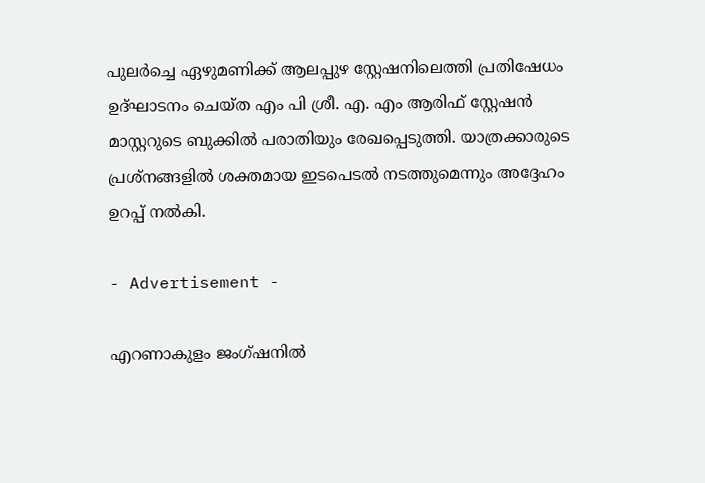പുലർച്ചെ ഏഴുമണിക്ക് ആലപ്പുഴ സ്റ്റേഷനിലെത്തി പ്രതിഷേധം ഉദ്ഘാടനം ചെയ്ത എം പി ശ്രീ. എ. എം ആരിഫ് സ്റ്റേഷൻ മാസ്റ്ററുടെ ബുക്കിൽ പരാതിയും രേഖപ്പെടുത്തി. യാത്രക്കാരുടെ പ്രശ്നങ്ങളിൽ ശക്തമായ ഇടപെടൽ നടത്തുമെന്നും അദ്ദേഹം ഉറപ്പ് നൽകി.

- Advertisement -

എറണാകുളം ജംഗ്ഷനിൽ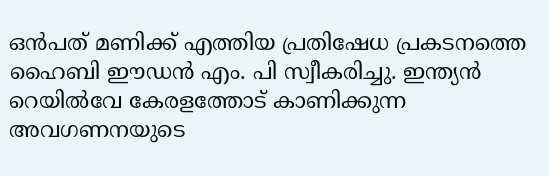ഒൻപത് മണിക്ക് എത്തിയ പ്രതിഷേധ പ്രകടനത്തെ ഹൈബി ഈഡൻ എം. പി സ്വീകരിച്ചു. ഇന്ത്യൻ റെയിൽവേ കേരളത്തോട് കാണിക്കുന്ന അവഗണനയുടെ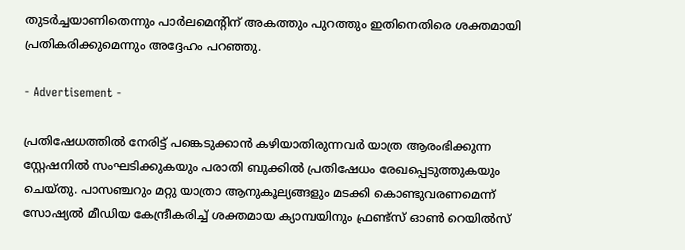തുടർച്ചയാണിതെന്നും പാർലമെന്റിന് അകത്തും പുറത്തും ഇതിനെതിരെ ശക്തമായി പ്രതികരിക്കുമെന്നും അദ്ദേഹം പറഞ്ഞു.

- Advertisement -

പ്രതിഷേധത്തിൽ നേരിട്ട് പങ്കെടുക്കാൻ കഴിയാതിരുന്നവർ യാത്ര ആരംഭിക്കുന്ന സ്റ്റേഷനിൽ സംഘടിക്കുകയും പരാതി ബുക്കിൽ പ്രതിഷേധം രേഖപ്പെടുത്തുകയും ചെയ്തു. പാസഞ്ചറും മറ്റു യാത്രാ ആനുകൂല്യങ്ങളും മടക്കി കൊണ്ടുവരണമെന്ന് സോഷ്യൽ മീഡിയ കേന്ദ്രീകരിച്ച് ശക്തമായ ക്യാമ്പയിനും ഫ്രണ്ട്‌സ് ഓൺ റെയിൽസ്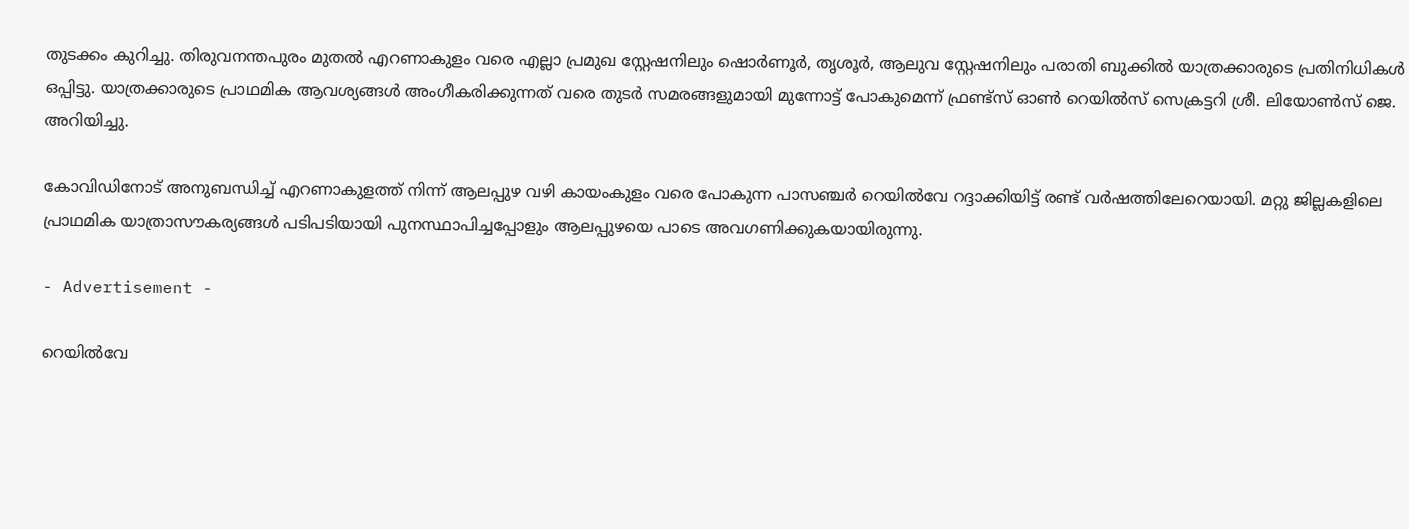തുടക്കം കുറിച്ചു. തിരുവനന്തപുരം മുതൽ എറണാകുളം വരെ എല്ലാ പ്രമുഖ സ്റ്റേഷനിലും ഷൊർണൂർ, തൃശൂർ, ആലുവ സ്റ്റേഷനിലും പരാതി ബുക്കിൽ യാത്രക്കാരുടെ പ്രതിനിധികൾ ഒപ്പിട്ടു. യാത്രക്കാരുടെ പ്രാഥമിക ആവശ്യങ്ങൾ അംഗീകരിക്കുന്നത് വരെ തുടർ സമരങ്ങളുമായി മുന്നോട്ട് പോകുമെന്ന് ഫ്രണ്ട്‌സ് ഓൺ റെയിൽസ് സെക്രട്ടറി ശ്രീ. ലിയോൺസ് ജെ. അറിയിച്ചു.

കോവിഡിനോട് അനുബന്ധിച്ച് എറണാകുളത്ത് നിന്ന് ആലപ്പുഴ വഴി കായംകുളം വരെ പോകുന്ന പാസഞ്ചർ റെയിൽവേ റദ്ദാക്കിയിട്ട് രണ്ട് വർഷത്തിലേറെയായി. മറ്റു ജില്ലകളിലെ പ്രാഥമിക യാത്രാസൗകര്യങ്ങൾ പടിപടിയായി പുനസ്ഥാപിച്ചപ്പോളും ആലപ്പുഴയെ പാടെ അവഗണിക്കുകയായിരുന്നു.

- Advertisement -

റെയിൽവേ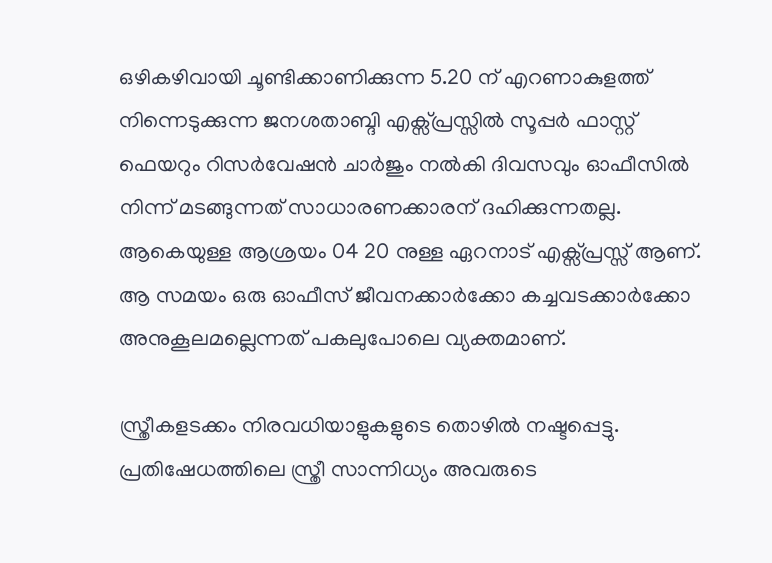ഒഴികഴിവായി ചൂണ്ടിക്കാണിക്കുന്ന 5.20 ന് എറണാകുളത്ത് നിന്നെടുക്കുന്ന ജനശതാബ്ദി എക്സ്പ്രസ്സിൽ സൂപ്പർ ഫാസ്റ്റ് ഫെയറും റിസർവേഷൻ ചാർജും നൽകി ദിവസവും ഓഫീസിൽ നിന്ന് മടങ്ങുന്നത് സാധാരണക്കാരന് ദഹിക്കുന്നതല്ല. ആകെയുള്ള ആശ്രയം 04 20 നുള്ള ഏറനാട് എക്സ്പ്രസ്സ്‌ ആണ്. ആ സമയം ഒരു ഓഫീസ് ജീവനക്കാർക്കോ കച്ചവടക്കാർക്കോ അനുകൂലമല്ലെന്നത് പകലുപോലെ വ്യക്തമാണ്.

സ്ത്രീകളടക്കം നിരവധിയാളുകളുടെ തൊഴിൽ നഷ്ടപ്പെട്ടു. പ്രതിഷേധത്തിലെ സ്ത്രീ സാന്നിധ്യം അവരുടെ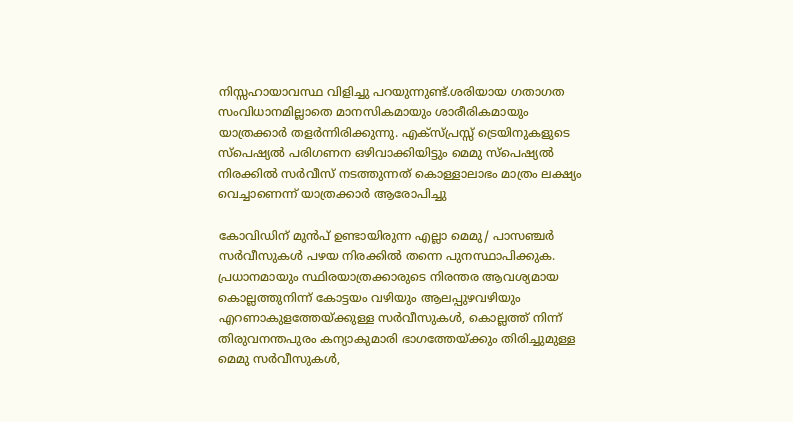നിസ്സഹായാവസ്ഥ വിളിച്ചു പറയുന്നുണ്ട്.ശരിയായ ഗതാഗത സംവിധാനമില്ലാതെ മാനസികമായും ശാരീരികമായും യാത്രക്കാർ തളർന്നിരിക്കുന്നു. എക്സ്പ്രസ്സ്‌ ട്രെയിനുകളുടെ സ്പെഷ്യൽ പരിഗണന ഒഴിവാക്കിയിട്ടും മെമു സ്പെഷ്യൽ നിരക്കിൽ സർവീസ് നടത്തുന്നത് കൊള്ളാലാഭം മാത്രം ലക്ഷ്യം വെച്ചാണെന്ന് യാത്രക്കാർ ആരോപിച്ചു

കോവിഡിന് മുൻപ് ഉണ്ടായിരുന്ന എല്ലാ മെമു/ പാസഞ്ചർ സർവീസുകൾ പഴയ നിരക്കിൽ തന്നെ പുനസ്ഥാപിക്കുക. പ്രധാനമായും സ്ഥിരയാത്രക്കാരുടെ നിരന്തര ആവശ്യമായ കൊല്ലത്തുനിന്ന് കോട്ടയം വഴിയും ആലപ്പുഴവഴിയും എറണാകുളത്തേയ്ക്കുള്ള സർവീസുകൾ, കൊല്ലത്ത് നിന്ന് തിരുവനന്തപുരം കന്യാകുമാരി ഭാഗത്തേയ്ക്കും തിരിച്ചുമുള്ള മെമു സർവീസുകൾ,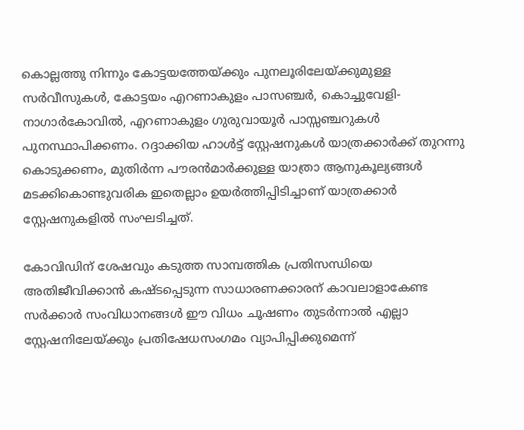കൊല്ലത്തു നിന്നും കോട്ടയത്തേയ്ക്കും പുനലൂരിലേയ്ക്കുമുള്ള സർവീസുകൾ, കോട്ടയം എറണാകുളം പാസഞ്ചർ, കൊച്ചുവേളി- നാഗാർകോവിൽ, എറണാകുളം ഗുരുവായൂർ പാസ്സഞ്ചറുകൾ പുനസ്ഥാപിക്കണം. റദ്ദാക്കിയ ഹാൾട്ട് സ്റ്റേഷനുകൾ യാത്രക്കാർക്ക് തുറന്നു കൊടുക്കണം, മുതിർന്ന പൗരൻമാർക്കുള്ള യാത്രാ ആനുകൂല്യങ്ങൾ മടക്കികൊണ്ടുവരിക ഇതെല്ലാം ഉയർത്തിപ്പിടിച്ചാണ് യാത്രക്കാർ സ്റ്റേഷനുകളിൽ സംഘടിച്ചത്.

കോവിഡിന് ശേഷവും കടുത്ത സാമ്പത്തിക പ്രതിസന്ധിയെ അതിജീവിക്കാൻ കഷ്ടപ്പെടുന്ന സാധാരണക്കാരന് കാവലാളാകേണ്ട സർക്കാർ സംവിധാനങ്ങൾ ഈ വിധം ചൂഷണം തുടർന്നാൽ എല്ലാ സ്റ്റേഷനിലേയ്ക്കും പ്രതിഷേധസംഗമം വ്യാപിപ്പിക്കുമെന്ന്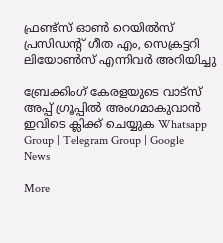ഫ്രണ്ട്‌സ് ഓൺ റെയിൽസ് പ്രസിഡന്റ്‌ ഗീത എം, സെക്രട്ടറി ലിയോൺസ് എന്നിവർ അറിയിച്ചു

ബ്രേക്കിംഗ് കേരളയുടെ വാട്സ് അപ്പ് ഗ്രൂപ്പിൽ അംഗമാകുവാൻ ഇവിടെ ക്ലിക്ക് ചെയ്യുക Whatsapp Group | Telegram Group | Google News

More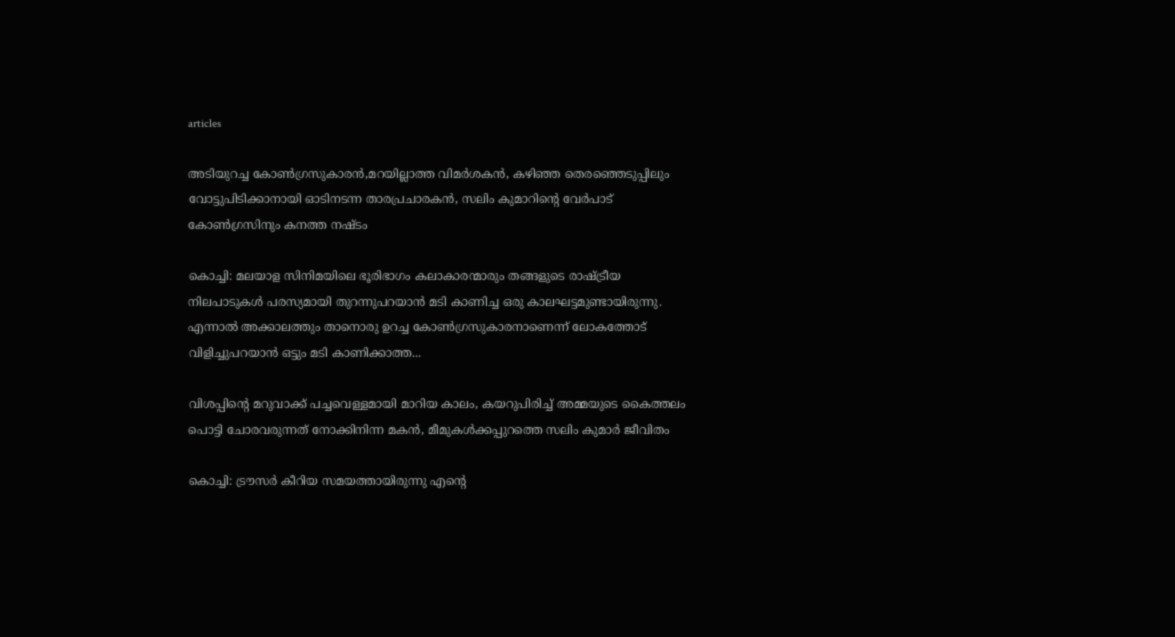articles

അടിയുറച്ച കോണ്‍ഗ്രസുകാരന്‍,മറയില്ലാത്ത വിമര്‍ശകന്‍, കഴിഞ്ഞ തെരഞ്ഞെടുപ്പിലും വോട്ടുപിടിക്കാനായി ഓടിനടന്ന താരപ്രചാരകന്‍, സലിം കുമാറിന്റെ വേര്‍പാട് കോണ്‍ഗ്രസിനും കനത്ത നഷ്ടം

കൊച്ചി: മലയാള സിനിമയിലെ ഭൂരിഭാഗം കലാകാരന്മാരും തങ്ങളുടെ രാഷ്ട്രീയ നിലപാടുകൾ പരസ്യമായി തുറന്നുപറയാൻ മടി കാണിച്ച ഒരു കാലഘട്ടമുണ്ടായിരുന്നു. എന്നാൽ അക്കാലത്തും താനൊരു ഉറച്ച കോൺഗ്രസുകാരനാണെന്ന് ലോകത്തോട് വിളിച്ചുപറയാൻ ഒട്ടും മടി കാണിക്കാത്ത...

വിശപ്പിന്റെ മറുവാക്ക് പച്ചവെള്ളമായി മാറിയ കാലം, കയറുപിരിച്ച് അമ്മയുടെ കൈത്തലം പൊട്ടി ചോരവരുന്നത് നോക്കിനിന്ന മകൻ, മീമുകൾക്കപ്പുറത്തെ സലിം കുമാർ ജീവിതം

കൊച്ചി: ട്രൗസർ കീറിയ സമയത്തായിരുന്നു എന്റെ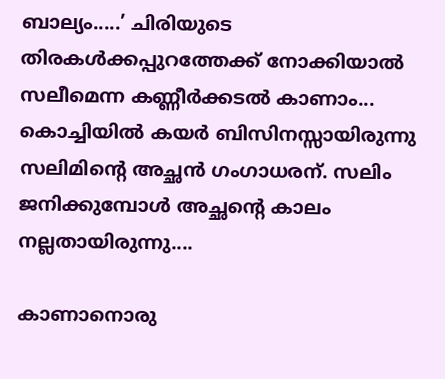ബാല്യം.....’ ചിരിയുടെ തിരകൾക്കപ്പുറത്തേക്ക് നോക്കിയാൽ സലീമെന്ന കണ്ണീർക്കടൽ കാണാം... കൊച്ചിയിൽ കയർ ബിസിനസ്സായിരുന്നു സലിമിന്റെ അച്ഛൻ ഗംഗാധരന്. സലിം ജനിക്കുമ്പോൾ അച്ഛന്റെ കാലം നല്ലതായിരുന്നു....

കാണാനൊരു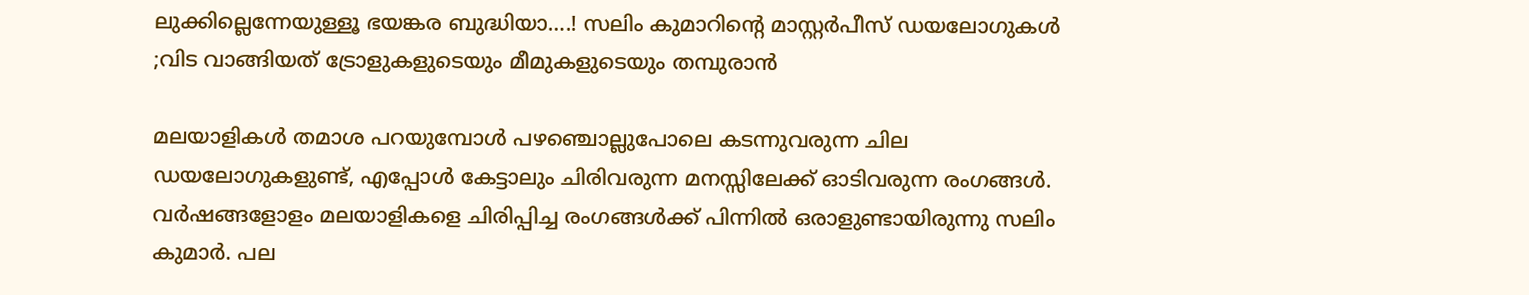ലുക്കില്ലെന്നേയുള്ളൂ ഭയങ്കര ബുദ്ധിയാ….! സലിം കുമാറിൻ്റെ മാസ്റ്റർപീസ് ഡയലോഗുകൾ ;വിട വാങ്ങിയത് ട്രോളുകളുടെയും മീമുകളുടെയും തമ്പുരാൻ

മലയാളികൾ തമാശ പറയുമ്പോൾ പഴഞ്ചൊല്ലുപോലെ കടന്നുവരുന്ന ചില ഡയലോഗുകളുണ്ട്, എപ്പോൾ കേട്ടാലും ചിരിവരുന്ന മനസ്സിലേക്ക് ഓടിവരുന്ന രംഗങ്ങൾ. വർഷങ്ങളോളം മലയാളികളെ ചിരിപ്പിച്ച രംഗങ്ങൾക്ക് പിന്നിൽ ഒരാളുണ്ടായിരുന്നു സലിം കുമാർ. പല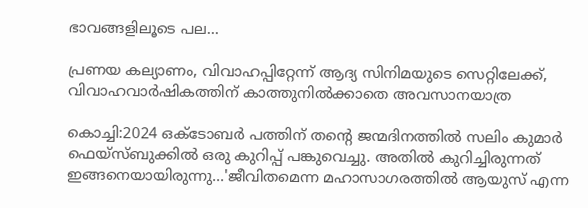ഭാവങ്ങളിലൂടെ പല...

പ്രണയ കല്യാണം, വിവാഹപ്പിറ്റേന്ന് ആദ്യ സിനിമയുടെ സെറ്റിലേക്ക്‌, വിവാഹവാർഷികത്തിന് കാത്തുനിൽക്കാതെ അവസാനയാത്ര

കൊച്ചി:2024 ഒക്ടോബർ പത്തിന് തന്റെ ജന്മദിനത്തിൽ സലിം കുമാർ ഫെയ്‌സ്ബുക്കിൽ ഒരു കുറിപ്പ് പങ്കുവെച്ചു. അതിൽ കുറിച്ചിരുന്നത് ഇങ്ങനെയായിരുന്നു...'ജീവിതമെന്ന മഹാസാഗരത്തിൽ ആയുസ് എന്ന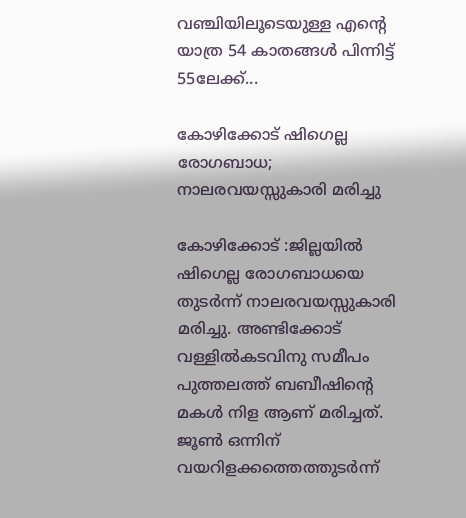വഞ്ചിയിലൂടെയുള്ള എന്റെ യാത്ര 54 കാതങ്ങൾ പിന്നിട്ട് 55ലേക്ക്...

കോഴിക്കോട് ഷിഗെല്ല രോഗബാധ; നാലരവയസ്സുകാരി മരിച്ചു

കോഴിക്കോട് :ജില്ലയിൽ ഷിഗെല്ല രോഗബാധയെ തുടർന്ന് നാലരവയസ്സുകാരി മരിച്ചു. അണ്ടിക്കോട് വള്ളിൽകടവിനു സമീപം പുത്തലത്ത് ബബീഷിന്റെ മകൾ നിള ആണ് മരിച്ചത്. ജൂൺ ഒന്നിന് വയറിളക്കത്തെത്തുടർന്ന്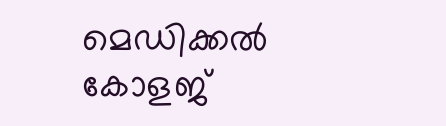മെഡിക്കൽ കോളജ്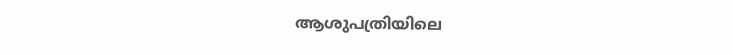ആശുപത്രിയിലെ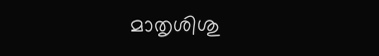മാതൃശിശു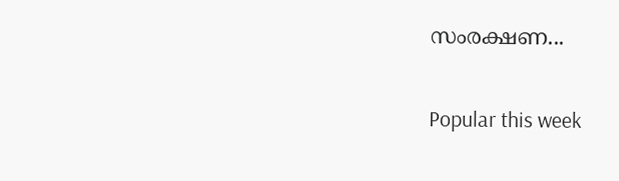സംരക്ഷണ...

Popular this week